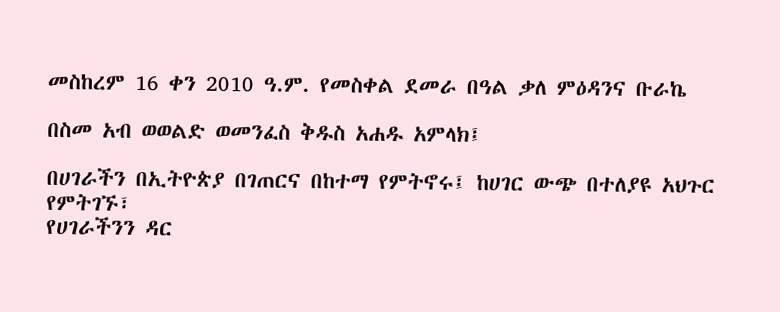መስከረም 16 ቀን 2010 ዓ.ም. የመስቀል ደመራ በዓል ቃለ ምዕዳንና ቡራኬ

በስመ አብ ወወልድ ወመንፈስ ቅዱስ አሐዱ አምላክ፤

በሀገራችን በኢትዮጵያ በገጠርና በከተማ የምትኖሩ፤ ከሀገር ውጭ በተለያዩ አህጉር የምትገኙ፣
የሀገራችንን ዳር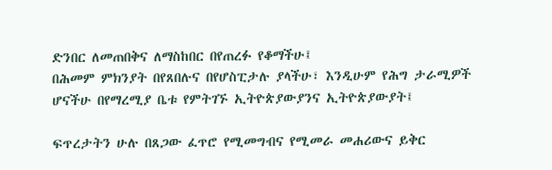ድንበር ለመጠበቅና ለማስከበር በየጠረፉ የቆማችሁ፤
በሕመም ምክንያት በየጸበሉና በየሆስፒታሉ ያላችሁ፣ እንዲሁም የሕግ ታራሚዎች ሆናችሁ በየማረሚያ ቤቱ የምትገኙ ኢትዮጵያውያንና ኢትዮጵያውያት፤

ፍጥረታትን ሁሉ በጸጋው ፈጥሮ የሚመግብና የሚመራ መሐሪውና ይቅር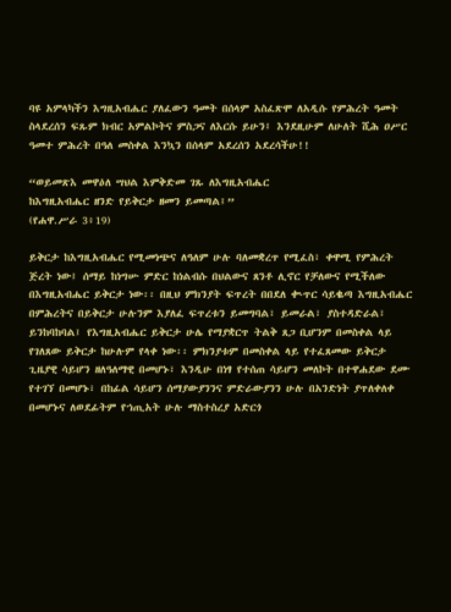ባዩ አምላካችን እግዚአብሔር ያለፈውን ዓመት በሰላም አስፈጽሞ ለአዲሱ የምሕረት ዓመት ስላደረሰን ፍጹም ክብር አምልኮትና ምስጋና ለእርሱ ይሁን፤ እንደዚሁም ለሁለት ሺሕ ዐሥር ዓመተ ምሕረት በዓለ መስቀል እንኳን በሰላም አደረሰን አደረሳችሁ!!

“ወይመጽእ መዋዕለ ሣህል እምቅድመ ገጹ ለእግዚአብሔር
ከእግዚአብሔር ዘንድ የይቅርታ ዘመን ይመጣል፤”
(የሐዋ.ሥራ 3፥19)

ይቅርታ ከእግዚአብሔር የሚመነጭና ለዓለም ሁሉ ባለመቋረጥ የሚፈስ፣ ቀዋሚ የምሕረት ጅረት ነው፤ ሰማይ ከነግሡ ምድር ከነልብሱ በህልውና ጸንቶ ሊኖር የቻለውና የሚችለው በእግዚአብሔር ይቅርታ ነው፡፡ በዚህ ምክንያት ፍጥረት በበደለ ቊጥር ሳይቈጣ እግዚአብሔር በምሕረትና በይቅርታ ሁሉንም እያለፈ ፍጥረቱን ይመግባል፣ ይመራል፣ ያስተዳድራል፣ ይንከባከባል፤ የእግዚአብሔር ይቅርታ ሁሌ የማያቋርጥ ትልቅ ጸጋ ቢሆንም በመስቀል ላይ የገለጸው ይቅርታ ከሁሉም የላቀ ነው፡፡ ምክንያቱም በመስቀል ላይ የተፈጸመው ይቅርታ ጊዜያዊ ሳይሆን ዘለዓለማዊ በመሆኑ፣ እንዲሁ በነፃ የተሰጠ ሳይሆን መለኮት በተዋሐደው ደሙ የተገኘ በመሆኑ፣ በከፊል ሳይሆን ሰማያውያንንና ምድራውያንን ሁሉ በአንድነት ያጥለቀለቀ በመሆኑና ለወደፊትም የኀጢአት ሁሉ ማስተስረያ አድርጎ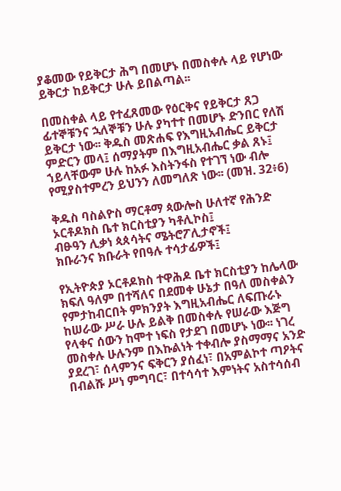ያቆመው የይቅርታ ሕግ በመሆኑ በመስቀሉ ላይ የሆነው ይቅርታ ከይቅርታ ሁሉ ይበልጣል፡፡

በመስቀል ላይ የተፈጸመው የዕርቅና የይቅርታ ጸጋ ፊተኞቹንና ኋለኞቹን ሁሉ ያካተተ በመሆኑ ድንበር የለሽ ይቅርታ ነው፡፡ ቅዱስ መጽሐፍ የእግዚአብሔር ይቅርታ ምድርን መላ፤ ሰማያትም በእግዚአብሔር ቃል ጸኑ፤ ኀይላቸውም ሁሉ ከአፉ እስትንፋስ የተገኘ ነው ብሎ የሚያስተምረን ይህንን ለመግለጽ ነው፡፡ (መዝ. 32፥6)

ቅዱስ ባስልዮስ ማርቶማ ጳውሎስ ሁለተኛ የሕንድ ኦርቶዶክስ ቤተ ክርስቲያን ካቶሊኮስ፤
ብፁዓን ሊቃነ ጳጰሳትና ሜትሮፖሊታኖች፤
ክቡራንና ክቡራት የበዓሉ ተሳታፊዎች፤

የኢትዮጵያ ኦርቶዶክስ ተዋሕዶ ቤተ ክርስቲያን ከሌላው ክፍለ ዓለም በተሻለና በደመቀ ሁኔታ በዓለ መስቀልን የምታከብርበት ምክንያት እግዚአብሔር ለፍጡራኑ ከሠራው ሥራ ሁሉ ይልቅ በመስቀሉ የሠራው እጅግ የላቀና ሰውን ከሞተ ነፍስ የታደገ በመሆኑ ነው፡፡ ነገረ መስቀሉ ሁሉንም በእኩልነት ተቀብሎ ያስማማና አንድ ያደረገ፣ ሰላምንና ፍቅርን ያሰፈነ፣ በአምልኮተ ጣዖትና በብልሹ ሥነ ምግባር፣ በተሳሳተ እምነትና አስተሳሰብ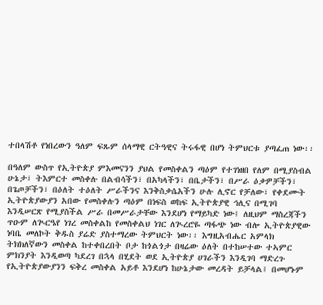ተበላሽቶ የነበረውን ዓለም ፍጹም ሰላማዊ ርትዓዊና ትሩፋዊ በሆነ ትምህርቱ ያጣፈጠ ነው፡፡

በዓለም ውስጥ የኢትዮጵያ ምእመናንን ያህል የመስቀልን ጣዕም የተገነዘበ የለም በሚያስብል ሁኔታ፣ ትእምርተ መስቀሉ በልብሳችን፣ በአካላችን፣ በቤታችን፣ በሥራ ዕቃዎቻችን፣ በጌጦቻችን፣ በዕለት ተዕለት ሥራችንና እንቅስቃሴአችን ሁሉ ሊኖር የቻለው፣ የቀደሙት ኢትዮጵያውያን አበው የመስቀሉን ጣዕም በነፍስ ወከፍ ኢትዮጵያዊ ኅሊና በሚገባ እንዲሠርጽ የሚያስችል ሥራ በመሥራታቸው እንደሆነ የማይካድ ነው፤ ለዚህም ማስረጃችን ጥዑም ለጒርዔየ ነገረ መስቀልከ የመስቀልህ ነገር ለጒረሮዬ ጣፋጭ ነው ብሎ ኢትዮጵያዊው ነባቤ መለኮት ቅዱስ ያሬድ ያስተማረው ትምህርት ነው፡፡ እግዚአብሔር አምላክ ትክክለኛውን መስቀል ከተቀበረበት ቦታ ከጎልጎታ በዛሬው ዕለት በተከሠተው ተኣምር ምክንያት እንዲወጣ ካደረገ በኋላ በሂደት ወደ ኢትዮጵያ ሀገራችን እንዲገባ ማድረጉ የኢትዮጵያውያንን ፍቅረ መስቀል አይቶ እንደሆነ ከሁኔታው መረዳት ይቻላል፤ በመሆኑም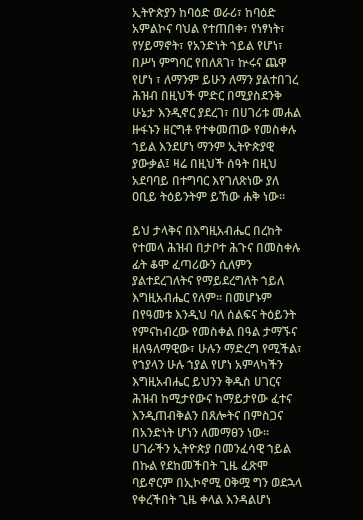ኢትዮጵያን ከባዕድ ወራሪ፣ ከባዕድ አምልኮና ባህል የተጠበቀ፣ የነፃነት፣ የሃይማኖት፣ የአንድነት ኀይል የሆነ፣ በሥነ ምግባር የበለጸገ፣ ኵሩና ጨዋ የሆነ ፣ ለማንም ይሁን ለማን ያልተበገረ ሕዝብ በዚህች ምድር በሚያስደንቅ ሁኔታ እንዲኖር ያደረገ፣ በሀገሪቱ መሐል ዙፋኑን ዘርግቶ የተቀመጠው የመስቀሉ ኀይል እንደሆነ ማንም ኢትዮጵያዊ ያውቃል፤ ዛሬ በዚህች ሰዓት በዚህ አደባባይ በተግባር እየገለጽነው ያለ ዐቢይ ትዕይንትም ይኸው ሐቅ ነው፡፡

ይህ ታላቅና በእግዚአብሔር በረከት የተመላ ሕዝብ በታቦተ ሕጉና በመስቀሉ ፊት ቆሞ ፈጣሪውን ሲለምን ያልተደረገለትና የማይደረግለት ኀይለ እግዚአብሔር የለም፡፡ በመሆኑም በየዓመቱ እንዲህ ባለ ሰልፍና ትዕይንት የምናከብረው የመስቀል በዓል ታማኙና ዘለዓለማዊው፣ ሁሉን ማድረግ የሚችል፣ የኀያላን ሁሉ ኀያል የሆነ አምላካችን እግዚአብሔር ይህንን ቅዱስ ሀገርና ሕዝብ ከሚታየውና ከማይታየው ፈተና እንዲጠብቅልን በጸሎትና በምስጋና በአንድነት ሆነን ለመማፀን ነው፡፡ ሀገራችን ኢትዮጵያ በመንፈሳዊ ኀይል በኩል የደከመችበት ጊዜ ፈጽሞ ባይኖርም በኢኮኖሚ ዐቅሟ ግን ወደኋላ የቀረችበት ጊዜ ቀላል እንዳልሆነ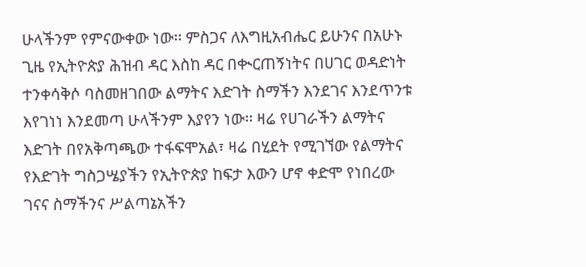ሁላችንም የምናውቀው ነው፡፡ ምስጋና ለእግዚአብሔር ይሁንና በአሁኑ ጊዜ የኢትዮጵያ ሕዝብ ዳር እስከ ዳር በቊርጠኝነትና በሀገር ወዳድነት ተንቀሳቅሶ ባስመዘገበው ልማትና እድገት ስማችን እንደገና እንደጥንቱ እየገነነ እንደመጣ ሁላችንም እያየን ነው፡፡ ዛሬ የሀገራችን ልማትና እድገት በየአቅጣጫው ተፋፍሞአል፣ ዛሬ በሂደት የሚገኘው የልማትና የእድገት ግስጋሤያችን የኢትዮጵያ ከፍታ እውን ሆኖ ቀድሞ የነበረው ገናና ስማችንና ሥልጣኔአችን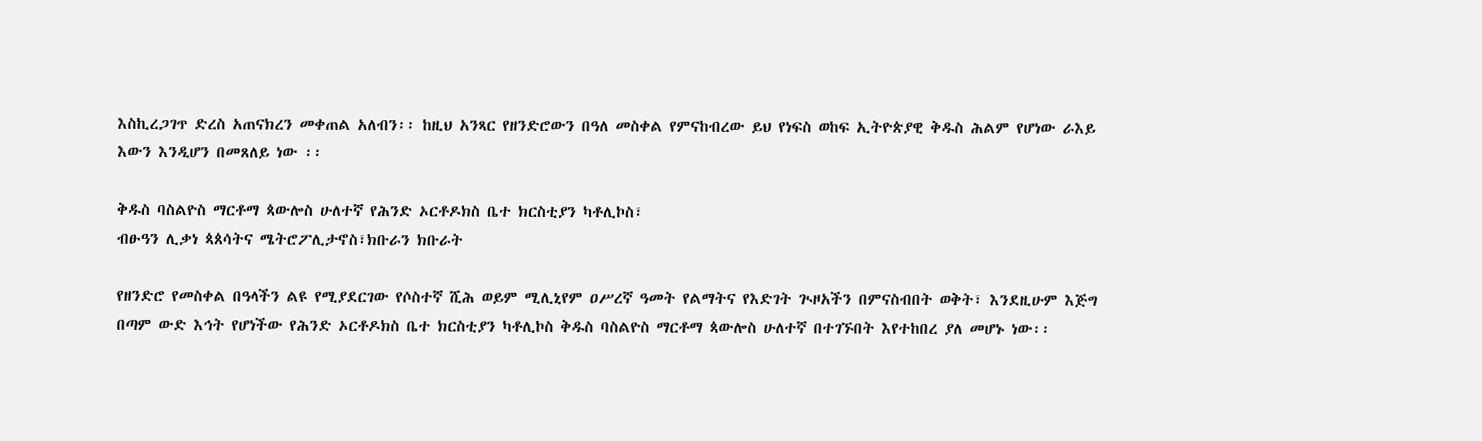እስኪረጋገጥ ድረስ አጠናክረን መቀጠል አለብን፡፡ ከዚህ አንጻር የዘንድሮውን በዓለ መስቀል የምናከብረው ይህ የነፍስ ወከፍ ኢትዮጵያዊ ቅዱስ ሕልም የሆነው ራእይ እውን እንዲሆን በመጸለይ ነው ፡፡

ቅዱስ ባስልዮስ ማርቶማ ጳውሎስ ሁለተኛ የሕንድ ኦርቶዶክስ ቤተ ክርስቲያን ካቶሊኮስ፣
ብፁዓን ሊቃነ ጳጰሳትና ሜትሮፖሊታኖስ፣ክቡራን ክቡራት

የዘንድሮ የመስቀል በዓላችን ልዩ የሚያደርገው የሶስተኛ ሺሕ ወይም ሚሊኒየም ዐሥረኛ ዓመት የልማትና የእድገት ጒዞአችን በምናስብበት ወቅት፣ እንደዚሁም እጅግ በጣም ውድ እኅት የሆነችው የሕንድ ኦርቶዶክስ ቤተ ክርስቲያን ካቶሊኮስ ቅዱስ ባስልዮስ ማርቶማ ጳውሎስ ሁለተኛ በተገኙበት እየተከበረ ያለ መሆኑ ነው፡፡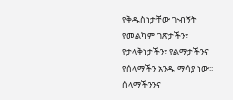የቅዱስነታቸው ጒብኝት የመልካም ገጽታችን፣ የታላቅነታችን፣ የልማታችንና የሰላማችን አንዱ ማሳያ ነው፡፡ ሰላማችንንና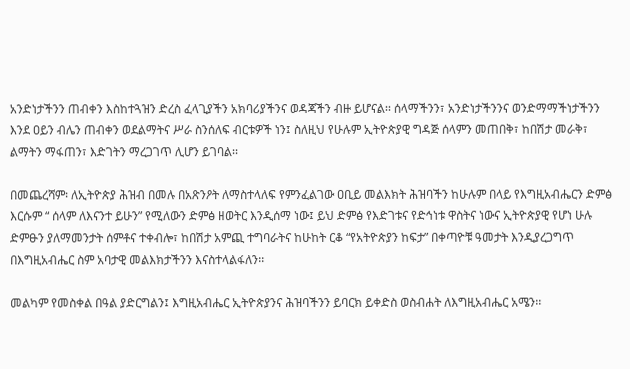አንድነታችንን ጠብቀን እስከተጓዝን ድረስ ፈላጊያችን አክባሪያችንና ወዳጃችን ብዙ ይሆናል፡፡ ሰላማችንን፣ አንድነታችንንና ወንድማማችነታችንን እንደ ዐይን ብሌን ጠብቀን ወደልማትና ሥራ ስንሰለፍ ብርቱዎች ነን፤ ስለዚህ የሁሉም ኢትዮጵያዊ ግዳጅ ሰላምን መጠበቅ፣ ከበሽታ መራቅ፣ ልማትን ማፋጠን፣ እድገትን ማረጋገጥ ሊሆን ይገባል፡፡

በመጨረሻም፡ ለኢትዮጵያ ሕዝብ በመሉ በአጽንዖት ለማስተላለፍ የምንፈልገው ዐቢይ መልእክት ሕዝባችን ከሁሉም በላይ የእግዚአብሔርን ድምፅ እርሱም “ ሰላም ለእናንተ ይሁን” የሚለውን ድምፅ ዘወትር እንዲሰማ ነው፤ ይህ ድምፅ የእድገቱና የድኅነቱ ዋስትና ነውና ኢትዮጵያዊ የሆነ ሁሉ ድምፁን ያለማመንታት ሰምቶና ተቀብሎ፣ ከበሽታ አምጪ ተግባራትና ከሁከት ርቆ “የአትዮጵያን ከፍታ” በቀጣዮቹ ዓመታት እንዲያረጋግጥ በእግዚአብሔር ስም አባታዊ መልእክታችንን እናስተላልፋለን፡፡

መልካም የመስቀል በዓል ያድርግልን፤ እግዚአብሔር ኢትዮጵያንና ሕዝባችንን ይባርክ ይቀድስ ወስብሐት ለእግዚአብሔር አሜን፡፡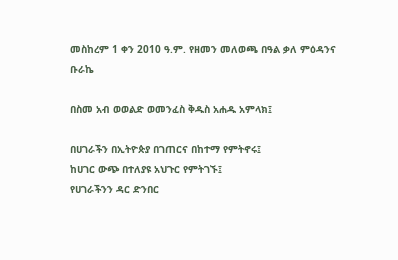መስከረም 1 ቀን 2010 ዓ.ም. የዘመን መለወጫ በዓል ቃለ ምዕዳንና ቡራኬ

በስመ አብ ወወልድ ወመንፈስ ቅዱስ አሐዱ አምላክ፤

በሀገራችን በኢትዮጵያ በገጠርና በከተማ የምትኖሩ፤
ከሀገር ውጭ በተለያዩ አህጉር የምትገኙ፤
የሀገራችንን ዳር ድንበር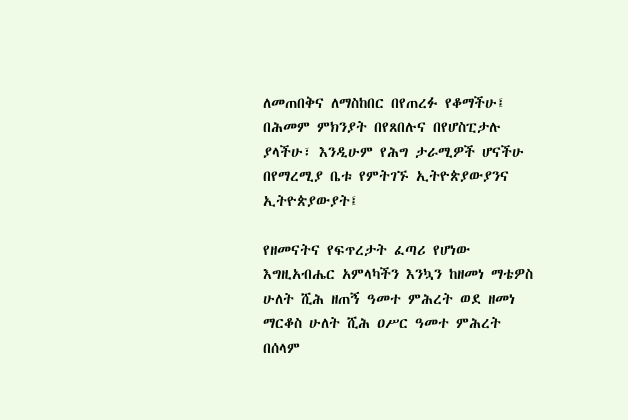ለመጠበቅና ለማስከበር በየጠረፉ የቆማችሁ፤
በሕመም ምክንያት በየጸበሉና በየሆስፒታሉ ያላችሁ፣ እንዲሁም የሕግ ታራሚዎች ሆናችሁ በየማረሚያ ቤቱ የምትገኙ ኢትዮጵያውያንና ኢትዮጵያውያት፤

የዘመናትና የፍጥረታት ፈጣሪ የሆነው እግዚአብሔር አምላካችን እንኳን ከዘመነ ማቴዎስ ሁለት ሺሕ ዘጠኝ ዓመተ ምሕረት ወደ ዘመነ ማርቆስ ሁለት ሺሕ ዐሥር ዓመተ ምሕረት በሰላም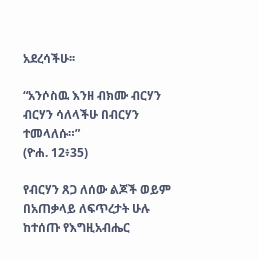አደረሳችሁ፡፡

“አንሶስዉ እንዘ ብክሙ ብርሃን
ብርሃን ሳለላችሁ በብርሃን ተመላለሱ።”
(ዮሐ. 12፥35)

የብርሃን ጸጋ ለሰው ልጆች ወይም በአጠቃላይ ለፍጥረታት ሁሉ ከተሰጡ የእግዚአብሔር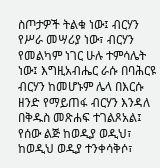ስጦታዎች ትልቁ ነው፤ ብርሃን የሥራ መሣሪያ ነው፣ ብርሃን የመልካም ነገር ሁሉ ተምሳሌት ነው፤ እግዚአብሔር ራሱ በባሕርዩ ብርሃን ከመሆኑም ሌላ በእርሱ ዘንድ የማይጠፋ ብርሃን እንዳለ በቅዱስ መጽሐፍ ተገልጾአል፤ የሰው ልጅ ከወዲያ ወዲህ፣ ከወዲህ ወዲያ ተንቀሳቅሶ፣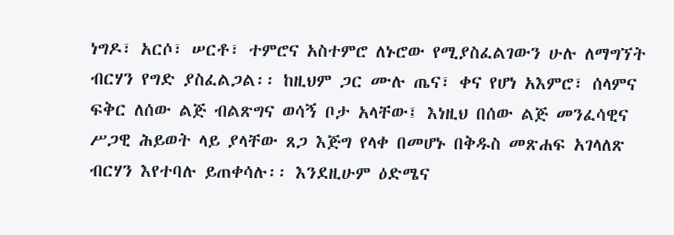ነግዶ፣ አርሶ፣ ሠርቶ፣ ተምሮና አስተምሮ ለኑሮው የሚያስፈልገውን ሁሉ ለማግኘት ብርሃን የግድ ያስፈልጋል፡፡ ከዚህም ጋር ሙሉ ጤና፣ ቀና የሆነ አእምሮ፣ ሰላምና ፍቅር ለሰው ልጅ ብልጽግና ወሳኝ ቦታ አላቸው፤ እነዚህ በሰው ልጅ መንፈሳዊና ሥጋዊ ሕይወት ላይ ያላቸው ጸጋ እጅግ የላቀ በመሆኑ በቅዱስ መጽሐፍ አገላለጽ ብርሃን እየተባሉ ይጠቀሳሉ፡፡ እንደዚሁም ዕድሜና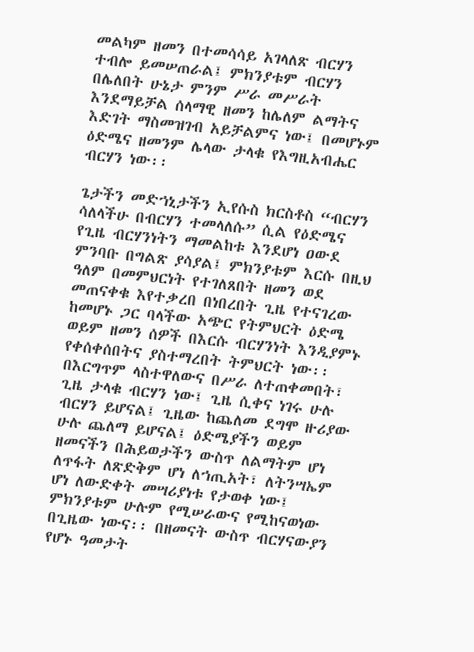መልካም ዘመን በተመሳሳይ አገላለጽ ብርሃን ተብሎ ይመሠጠራል፤ ምክንያቱም ብርሃን በሌለበት ሁኔታ ምንም ሥራ መሥራት እንደማይቻል ሰላማዊ ዘመን ከሌለም ልማትና እድገት ማስመዝገብ አይቻልምና ነው፤ በመሆኑም ዕድሜና ዘመንም ሌላው ታላቁ የእግዚአብሔር ብርሃን ነው፡፡

ጌታችን መድኀኒታችን ኢየሱስ ክርስቶስ “ብርሃን ሳለላችሁ በብርሃን ተመላለሱ” ሲል የዕድሜና የጊዜ ብርሃንነትን ማመልከቱ እንደሆነ ዐውደ ምንባቡ በግልጽ ያሳያል፤ ምክንያቱም እርሱ በዚህ ዓለም በመምህርነት የተገለጸበት ዘመን ወደ መጠናቀቁ እየተቃረበ በነበረበት ጊዜ የተናገረው ከመሆኑ ጋር ባላችው አጭር የትምህርት ዕድሜ ወይም ዘመን ሰዎች በእርሱ ብርሃንነት እንዲያምኑ የቀሰቀሰበትና ያስተማረበት ትምህርት ነው፡፡ በእርግጥም ላስተዋለውና በሥራ ለተጠቀመበት፣ ጊዜ ታላቁ ብርሃን ነው፤ ጊዜ ሲቀና ነገሩ ሁሉ ብርሃን ይሆናል፤ ጊዜው ከጨለመ ደግሞ ዙሪያው ሁሉ ጨለማ ይሆናል፤ ዕድሜያችን ወይም ዘመናችን በሕይወታችን ውስጥ ለልማትም ሆነ ለጥፋት ለጽድቅም ሆነ ለኀጢአት፣ ለትንሣኤም ሆነ ለውድቀት መሣሪያነቱ የታወቀ ነው፤ ምክንያቱም ሁሉም የሚሠራውና የሚከናወነው በጊዜው ነውና፡፡ በዘመናት ውስጥ ብርሃናውያን የሆኑ ዓመታት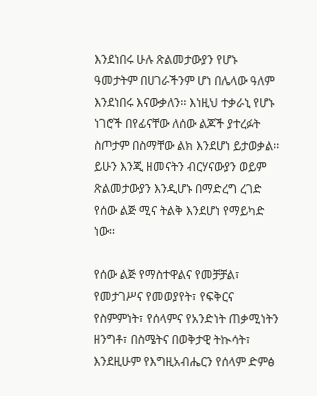እንደነበሩ ሁሉ ጽልመታውያን የሆኑ ዓመታትም በሀገራችንም ሆነ በሌላው ዓለም እንደነበሩ እናውቃለን፡፡ እነዚህ ተቃራኒ የሆኑ ነገሮች በየፊናቸው ለሰው ልጆች ያተረፉት ስጦታም በስማቸው ልክ እንደሆነ ይታወቃል፡፡ ይሁን እንጂ ዘመናትን ብርሃናውያን ወይም ጽልመታውያን እንዲሆኑ በማድረግ ረገድ የሰው ልጅ ሚና ትልቅ እንደሆነ የማይካድ ነው፡፡

የሰው ልጅ የማስተዋልና የመቻቻል፣ የመታገሥና የመወያየት፣ የፍቅርና የስምምነት፣ የሰላምና የአንድነት ጠቃሚነትን ዘንግቶ፣ በስሜትና በወቅታዊ ትኲሳት፣ እንደዚሁም የእግዚአብሔርን የሰላም ድምፅ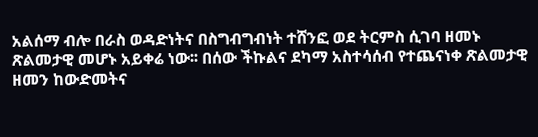አልሰማ ብሎ በራስ ወዳድነትና በስግብግብነት ተሸንፎ ወደ ትርምስ ሲገባ ዘመኑ ጽልመታዊ መሆኑ አይቀሬ ነው፡፡ በሰው ችኩልና ደካማ አስተሳሰብ የተጨናነቀ ጽልመታዊ ዘመን ከውድመትና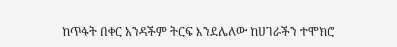ከጥፋት በቀር አንዳችም ትርፍ እንደሌለው ከሀገራችን ተሞክሮ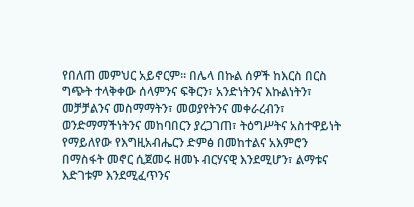የበለጠ መምህር አይኖርም፡፡ በሌላ በኩል ሰዎች ከእርስ በርስ ግጭት ተላቅቀው ሰላምንና ፍቅርን፣ አንድነትንና እኩልነትን፣ መቻቻልንና መስማማትን፣ መወያየትንና መቀራረብን፣ ወንድማማችነትንና መከባበርን ያረጋገጠ፣ ትዕግሥትና አስተዋይነት የማይለየው የእግዚአብሔርን ድምፅ በመከተልና አእምሮን በማስፋት መኖር ሲጀመሩ ዘመኑ ብርሃናዊ እንደሚሆን፣ ልማቱና እድገቱም እንደሚፈጥንና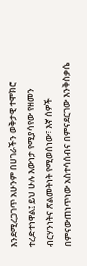እንደሚረጋገጥ አሁንም በሀገራችን ወቅታዊ ተሞክሮ ተረድተነዋል፤ ይህ ሁሉ እውነታ የሚያሳየው የዘመን ብርሃንነትና ጽልመትነት የሚወሰነው፣ እኛ ሰዎች በምናውጠነጥነው አስተሳሰብና በምናደርገው እንቅስቃሴ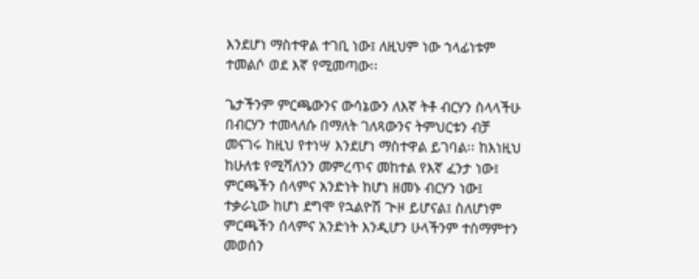እንደሆነ ማስተዋል ተገቢ ነው፤ ለዚህም ነው ኀላፊነቱም ተመልሶ ወደ እኛ የሚመጣው፡፡

ጌታችንም ምርጫውንና ውሳኔውን ለእኛ ትቶ ብርሃን ስላላችሁ በብርሃን ተመላለሱ በማለት ገለጻውንና ትምህርቱን ብቻ መናገሩ ከዚህ የተነሣ እንደሆነ ማስተዋል ይገባል፡፡ ከእነዚህ ከሁለቱ የሚሻለንን መምረጥና መከተል የእኛ ፈንታ ነው፤ ምርጫችን ሰላምና አንድነት ከሆነ ዘመኑ ብርሃን ነው፤ ተቃራኒው ከሆነ ደግሞ የኋልዮሽ ጒዞ ይሆናል፤ ስለሆነም ምርጫችን ሰላምና አንድነት እንዲሆን ሁላችንም ተስማምተን መወሰን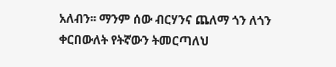አለብን፡፡ ማንም ሰው ብርሃንና ጨለማ ጎን ለጎን ቀርበውለት የትኛውን ትመርጣለህ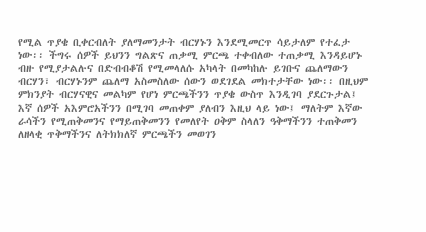የሚል ጥያቄ ቢቀርብለት ያለማመንታት ብርሃኑን እንደሚመርጥ ሳይታለም የተፈታ ነው፡፡ ችግሩ ሰዎች ይህንን ግልጽና ጠቃሚ ምርጫ ተቀብለው ተጠቃሚ እንዳይሆኑ ብዙ የሚያታልሉና በድብብቆሽ የሚመላለሱ አካላት በመካከሉ ይገቡና ጨለማውን ብርሃን፣ ብርሃኑንም ጨለማ አስመስለው ሰውን ወደገደል መክተታቸው ነው፡፡ በዚህም ምክንያት ብርሃናዊና መልካም የሆነ ምርጫችንን ጥያቄ ውስጥ እንዲገባ ያደርጉታል፤ እኛ ሰዎች አእምሮአችንን በሚገባ መጠቀም ያለብን እዚህ ላይ ነው፤ ማለትም እኛው ራሳችን የሚጠቅመንና የማይጠቅመንን የመለየት ዐቅም ስላለን ዓቅማችንን ተጠቅመን ለዘላቂ ጥቅማችንና ለትክክለኛ ምርጫችን መወገን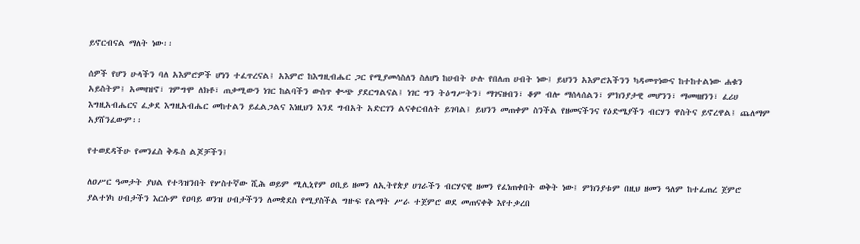ይኖርብናል ማለት ነው፡፡

ሰዎች የሆን ሁላችን ባለ አእምሮዎች ሆነን ተፈጥረናል፤ አእምሮ ከእግዚብሔር ጋር የሚያመሳስለን ስለሆነ ከሀብት ሁሉ የበለጠ ሀብት ነው፤ ይህንን አእምሮአችንን ካዳመጥነውና ከተከተልነው ሐቁን አይስትም፤ አመዛዝኖ፣ ገምግሞ ለክቶ፣ ጠቃሚውን ነገር ከልባችን ውስጥ ቊጭ ያደርግልናል፤ ነገር ግን ትዕግሥትን፣ ማገናዘብን፣ ቆም ብሎ ማሰላሰልን፣ ምክንያታዊ መሆንን፣ ማመዛዘንን፣ ፈሪሀ እግዚአብሔርና ፈቃደ እግዚአብሔር መከተልን ይፈልጋልና እነዚህን እንደ ግብአት አድርገን ልናቀርብለት ይገባል፤ ይህንን መጠቀም ስንችል የዘመናችንና የዕድሜያችን ብርሃን ዋስትና ይኖረዋል፤ ጨለማም አያሸንፈውም፡፡

የተወደዳችሁ የመንፈስ ቅዱስ ልጆቻችን፤

ለዐሥር ዓመታት ያህል የተጓዝንበት የሦስተኛው ሺሕ ወይም ሚሊኒየም ዐቢይ ዘመን ለኢትየጵያ ሀገራችን ብርሃናዊ ዘመን የፈነጠቀበት ወቅት ነው፤ ምክንያቱም በዚህ ዘመን ዓለም ከተፈጠረ ጀምሮ ያልተነካ ሀብታችን እርሱም የዐባይ ወንዝ ሀብታችንን ለመቋደስ የሚያስችል ግዙፍ የልማት ሥራ ተጀምሮ ወደ መጠናቀቅ እየተቃረበ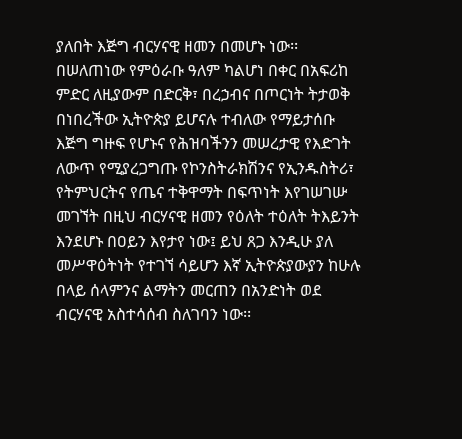ያለበት እጅግ ብርሃናዊ ዘመን በመሆኑ ነው፡፡ በሠለጠነው የምዕራቡ ዓለም ካልሆነ በቀር በአፍሪከ ምድር ለዚያውም በድርቅ፣ በረኃብና በጦርነት ትታወቅ በነበረችው ኢትዮጵያ ይሆናሉ ተብለው የማይታሰቡ እጅግ ግዙፍ የሆኑና የሕዝባችንን መሠረታዊ የእድገት ለውጥ የሚያረጋግጡ የኮንስትራክሽንና የኢንዱስትሪ፣ የትምህርትና የጤና ተቅዋማት በፍጥነት እየገሠገሡ መገኘት በዚህ ብርሃናዊ ዘመን የዕለት ተዕለት ትእይንት እንደሆኑ በዐይን እየታየ ነው፤ ይህ ጸጋ እንዲሁ ያለ መሥዋዕትነት የተገኘ ሳይሆን እኛ ኢትዮጵያውያን ከሁሉ በላይ ሰላምንና ልማትን መርጠን በአንድነት ወደ ብርሃናዊ አስተሳሰብ ስለገባን ነው፡፡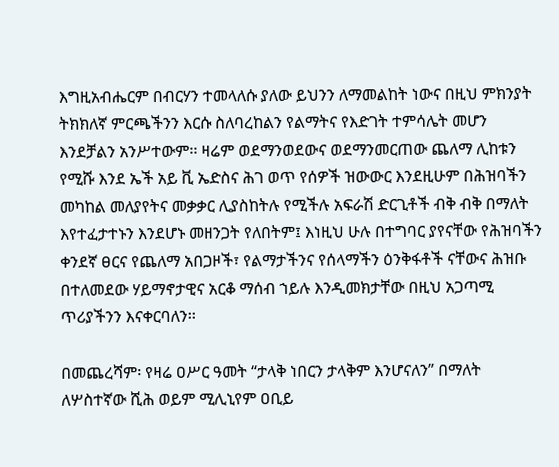እግዚአብሔርም በብርሃን ተመላለሱ ያለው ይህንን ለማመልከት ነውና በዚህ ምክንያት ትክክለኛ ምርጫችንን እርሱ ስለባረከልን የልማትና የእድገት ተምሳሌት መሆን እንደቻልን አንሥተውም፡፡ ዛሬም ወደማንወደውና ወደማንመርጠው ጨለማ ሊከቱን የሚሹ እንደ ኤች አይ ቪ ኤድስና ሕገ ወጥ የሰዎች ዝውውር እንደዚሁም በሕዝባችን መካከል መለያየትና መቃቃር ሊያስከትሉ የሚችሉ አፍራሽ ድርጊቶች ብቅ ብቅ በማለት እየተፈታተኑን እንደሆኑ መዘንጋት የለበትም፤ እነዚህ ሁሉ በተግባር ያየናቸው የሕዝባችን ቀንደኛ ፀርና የጨለማ አበጋዞች፣ የልማታችንና የሰላማችን ዕንቅፋቶች ናቸውና ሕዝቡ በተለመደው ሃይማኖታዊና አርቆ ማሰብ ኀይሉ እንዲመክታቸው በዚህ አጋጣሚ ጥሪያችንን እናቀርባለን፡፡

በመጨረሻም፡ የዛሬ ዐሥር ዓመት “ታላቅ ነበርን ታላቅም እንሆናለን” በማለት ለሦስተኛው ሺሕ ወይም ሚሊኒየም ዐቢይ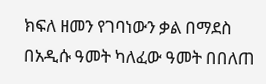ክፍለ ዘመን የገባነውን ቃል በማደስ በአዲሱ ዓመት ካለፈው ዓመት በበለጠ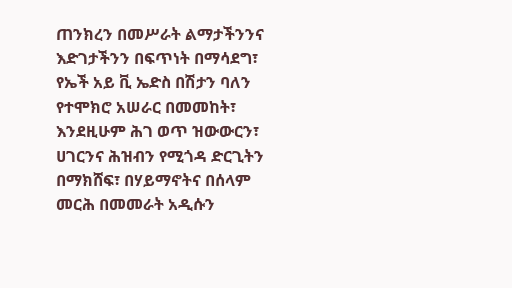ጠንክረን በመሥራት ልማታችንንና እድገታችንን በፍጥነት በማሳደግ፣ የኤች አይ ቪ ኤድስ በሽታን ባለን የተሞክሮ አሠራር በመመከት፣ እንደዚሁም ሕገ ወጥ ዝውውርን፣ ሀገርንና ሕዝብን የሚጎዳ ድርጊትን በማክሸፍ፣ በሃይማኖትና በሰላም መርሕ በመመራት አዲሱን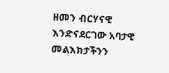ዘመን ብርሃናዊ እንድናደርገው አባታዊ መልእክታችንን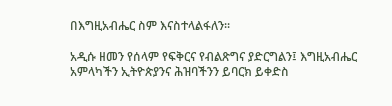በእግዚአብሔር ስም እናስተላልፋለን፡፡

አዲሱ ዘመን የሰላም የፍቅርና የብልጽግና ያድርግልን፤ እግዚአብሔር አምላካችን ኢትዮጵያንና ሕዝባችንን ይባርክ ይቀድስ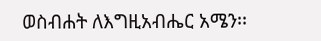ወስብሐት ለእግዚአብሔር አሜን፡፡